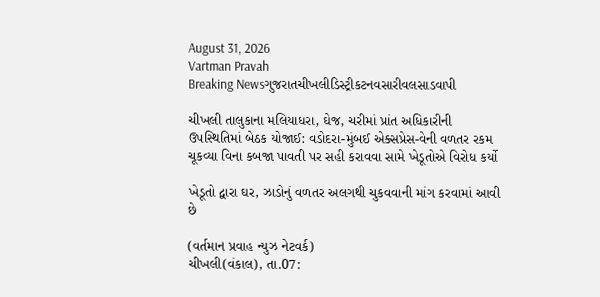August 31, 2026
Vartman Pravah
Breaking Newsગુજરાતચીખલીડિસ્ટ્રીકટનવસારીવલસાડવાપી

ચીખલી તાલુકાના મલિયાધરા, ઘેજ, ચરીમાં પ્રાંત અધિકારીની ઉપસ્‍થિતિમાં બેઠક યોજાઈ: વડોદરા-મુંબઈ એક્‍સપ્રેસ-વેની વળતર રકમ ચૂકવ્‍યા વિના કબજા પાવતી પર સહી કરાવવા સામે ખેડૂતોએ વિરોધ કર્યો

ખેડૂતો દ્વારા ઘર, ઝાડોનું વળતર અલગથી ચુકવવાની માંગ કરવામાં આવી છે

(વર્તમાન પ્રવાહ ન્‍યુઝ નેટવર્ક)
ચીખલી(વંકાલ), તા.07: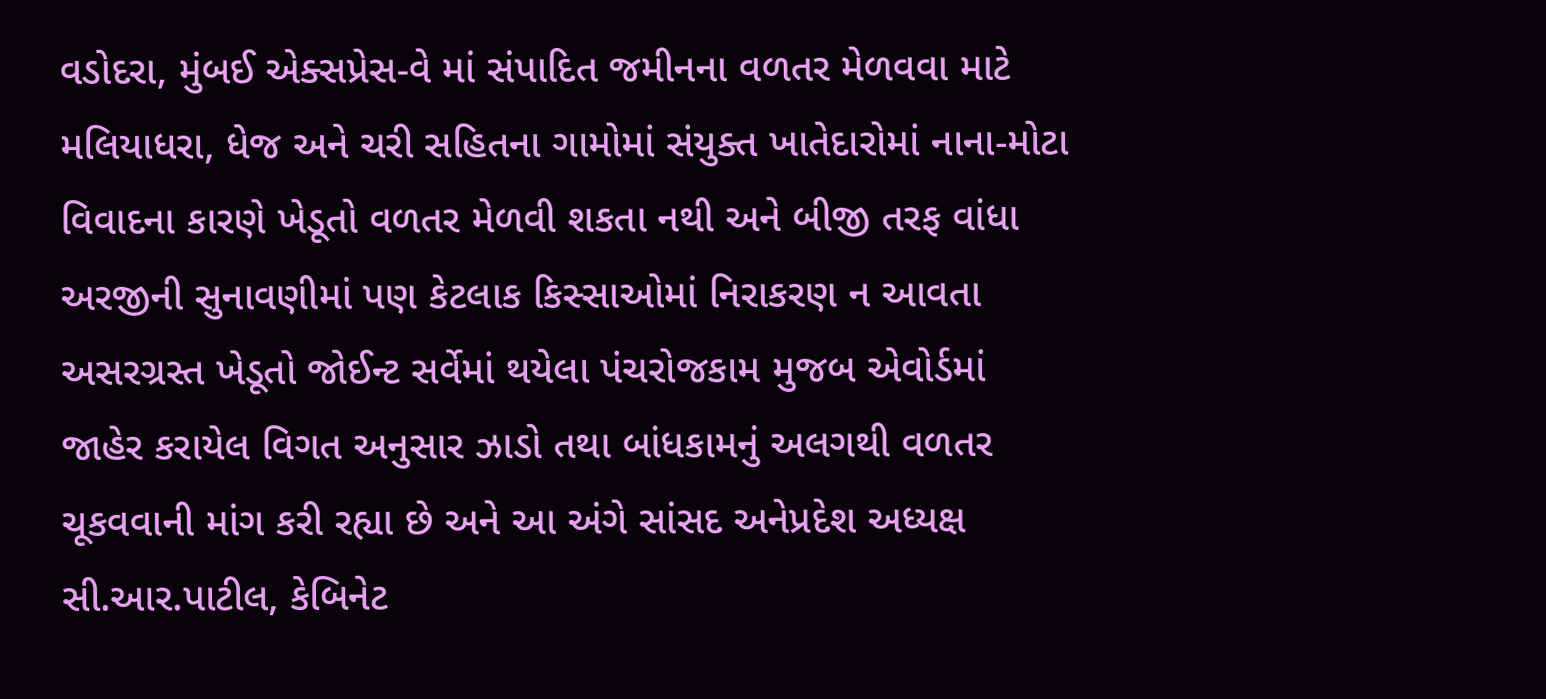વડોદરા, મુંબઈ એક્‍સપ્રેસ-વે માં સંપાદિત જમીનના વળતર મેળવવા માટે મલિયાધરા, ધેજ અને ચરી સહિતના ગામોમાં સંયુક્‍ત ખાતેદારોમાં નાના-મોટા વિવાદના કારણે ખેડૂતો વળતર મેળવી શકતા નથી અને બીજી તરફ વાંધા અરજીની સુનાવણીમાં પણ કેટલાક કિસ્‍સાઓમાં નિરાકરણ ન આવતા અસરગ્રસ્‍ત ખેડૂતો જોઈન્‍ટ સર્વેમાં થયેલા પંચરોજકામ મુજબ એવોર્ડમાં જાહેર કરાયેલ વિગત અનુસાર ઝાડો તથા બાંધકામનું અલગથી વળતર ચૂકવવાની માંગ કરી રહ્યા છે અને આ અંગે સાંસદ અનેપ્રદેશ અધ્‍યક્ષ સી.આર.પાટીલ, કેબિનેટ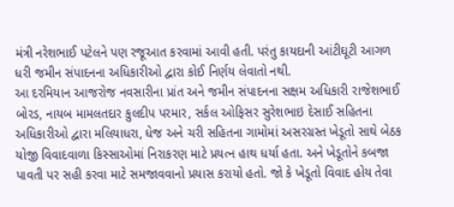મંત્રી નરેશભાઈ પટેલને પણ રજૂઆત કરવામાં આવી હતી. પરંતુ કાયદાની આંટીઘૂટી આગળ ધરી જમીન સંપાદનના અધિકારીઓ દ્વારા કોઈ નિર્ણય લેવાતો નથી.
આ દરમિયાન આજરોજ નવસારીના પ્રાંત અને જમીન સંપાદનના સક્ષમ અધિકારી રાજેશભાઈ બોરડ, નાયબ મામલતદાર કુલદીપ પરમાર, સર્કલ ઓફિસર સુરેશભાઇ દેસાઈ સહિતના અધિકારીઓ દ્વારા મલિયાધરા, ધેજ અને ચરી સહિતના ગામોમાં અસરગ્રસ્‍ત ખેડૂતો સાથે બેઠક યોજી વિવાદવાળા કિસ્‍સાઓમાં નિરાકરણ માટે પ્રયત્‍ન હાથ ધર્યા હતા. અને ખેડૂતોને કબજા પાવતી પર સહી કરવા માટે સમજાવવાનો પ્રયાસ કરાયો હતો. જો કે ખેડૂતો વિવાદ હોય તેવા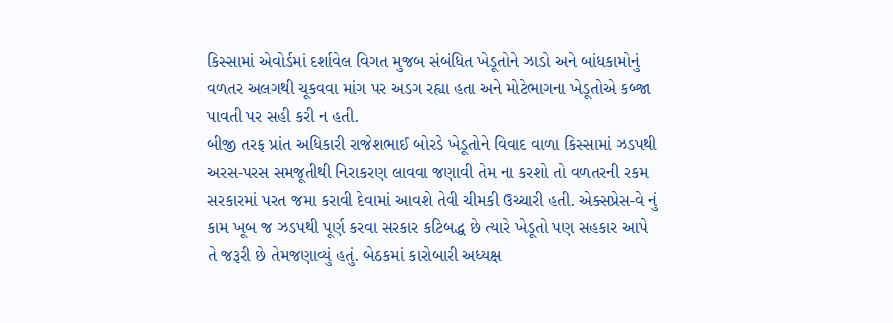કિસ્‍સામાં એવોર્ડમાં દર્શાવેલ વિગત મુજબ સંબંધિત ખેડૂતોને ઝાડો અને બાંધકામોનું વળતર અલગથી ચૂકવવા માંગ પર અડગ રહ્યા હતા અને મોટેભાગના ખેડૂતોએ કબ્‍જા પાવતી પર સહી કરી ન હતી.
બીજી તરફ પ્રાંત અધિકારી રાજેશભાઈ બોરડે ખેડૂતોને વિવાદ વાળા કિસ્‍સામાં ઝડપથી અરસ-પરસ સમજૂતીથી નિરાકરણ લાવવા જણાવી તેમ ના કરશો તો વળતરની રકમ સરકારમાં પરત જમા કરાવી દેવામાં આવશે તેવી ચીમકી ઉચ્‍ચારી હતી. એક્‍સપ્રેસ-વે નું કામ ખૂબ જ ઝડપથી પૂર્ણ કરવા સરકાર કટિબદ્ધ છે ત્‍યારે ખેડૂતો પણ સહકાર આપે તે જરૂરી છે તેમજણાવ્‍યું હતું. બેઠકમાં કારોબારી અધ્‍યક્ષ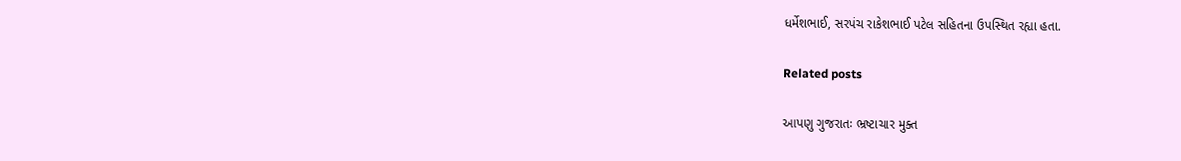ધર્મેશભાઈ, સરપંચ રાકેશભાઈ પટેલ સહિતના ઉપસ્‍થિત રહ્યા હતા.

Related posts

આપણુ ગુજરાતઃ ભ્રષ્ટાચાર મુક્ત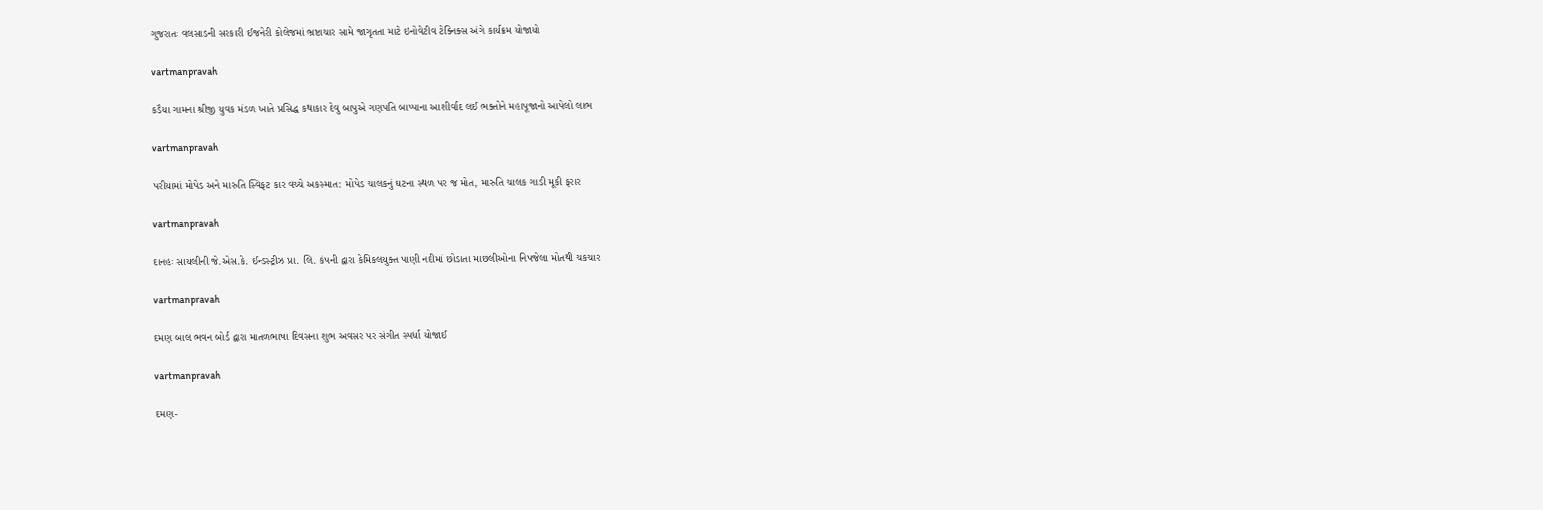ગુજરાતઃ વલસાડની સરકારી ઈજનેરી કોલેજમાં ભ્રષ્ટાચાર સામે જાગૃતતા માટે ઇનોવેટીવ ટેક્નિક્સ અંગે કાર્યક્રમ યોજાયો

vartmanpravah

કડૈયા ગામના શ્રીજી યુવક મંડળ ખાતે પ્રસિદ્ધ કથાકાર દેવુ બાપુએ ગણપતિ બાપ્‍પાના આશીર્વાદ લઈ ભક્‍તોને મહાપૂજાનો આપેલો લાભ

vartmanpravah

પરીયામાં મોપેડ અને મારુતિ સ્‍વિફટ કાર વચ્‍ચે અકસ્‍માત: મોપેડ ચાલકનું ઘટના સ્‍થળ પર જ મોત, મારુતિ ચાલક ગાડી મૂકી ફરાર

vartmanpravah

દાનહઃ સાયલીની જે.એસ.કે. ઈન્‍ડસ્‍ટ્રીઝ પ્રા. લિ. કંપની દ્વારા કેમિકલયુક્‍ત પાણી નદીમાં છોડાતા માછલીઓના નિપજેલા મોતથી ચકચાર

vartmanpravah

દમણ બાલ ભવન બોર્ડ દ્વારા માતળભાષા દિવસના શુભ અવસર પર સંગીત સ્‍પર્ધા યોજાઈ

vartmanpravah

દમણ-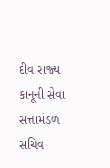દીવ રાજ્‍ય કાનૂની સેવા સત્તામંડળ સચિવ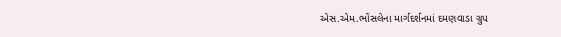એસ.એમ.ભોંસલેના માર્ગદર્શનમાં દમણવાડા ગ્રુપ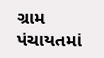ગ્રામ પંચાયતમાં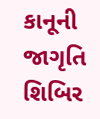કાનૂની જાગૃતિ શિબિર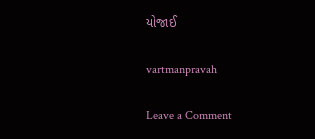યોજાઈ

vartmanpravah

Leave a Comment